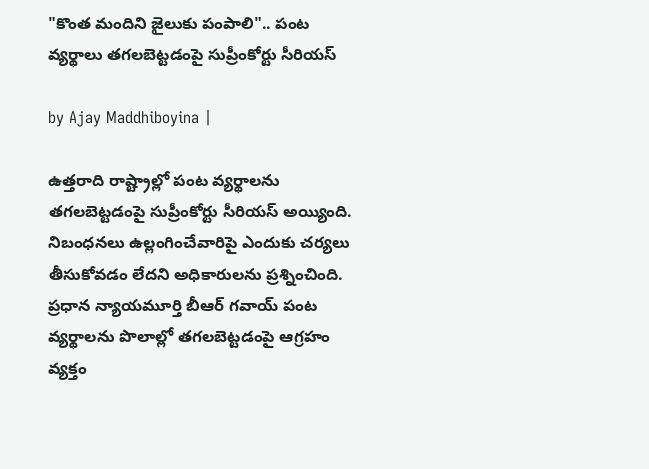"కొంత మందిని జైలుకు పంపాలి".. పంట వ్యర్థాలు తగలబెట్టడంపై సుప్రీంకోర్టు సీరియస్

by Ajay Maddhiboyina |

ఉత్త‌రాది రాష్ట్రాల్లో పంట వ్య‌ర్థాల‌ను త‌గ‌ల‌బెట్ట‌డంపై సుప్రీంకోర్టు సీరియ‌స్ అయ్యింది. నిబంధ‌నలు ఉల్లంగించేవారిపై ఎందుకు చ‌ర్య‌లు తీసుకోవ‌డం లేద‌ని అధికారుల‌ను ప్ర‌శ్నించింది. ప్ర‌ధాన న్యాయ‌మూర్తి బీఆర్ గ‌వాయ్ పంట వ్య‌ర్థాల‌ను పొలాల్లో త‌గ‌ల‌బెట్ట‌డంపై ఆగ్ర‌హం వ్య‌క్తం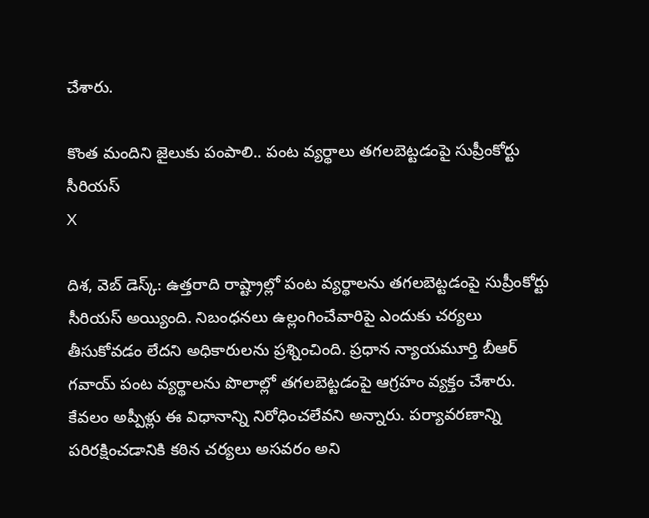చేశారు.

కొంత మందిని జైలుకు పంపాలి.. పంట వ్యర్థాలు తగలబెట్టడంపై సుప్రీంకోర్టు సీరియస్
X

దిశ, వెబ్ డెస్క్: ఉత్త‌రాది రాష్ట్రాల్లో పంట వ్య‌ర్థాల‌ను త‌గ‌ల‌బెట్ట‌డంపై సుప్రీంకోర్టు సీరియ‌స్ అయ్యింది. నిబంధ‌నలు ఉల్లంగించేవారిపై ఎందుకు చ‌ర్య‌లు తీసుకోవ‌డం లేద‌ని అధికారుల‌ను ప్ర‌శ్నించింది. ప్ర‌ధాన న్యాయ‌మూర్తి బీఆర్ గ‌వాయ్ పంట వ్య‌ర్థాల‌ను పొలాల్లో త‌గ‌ల‌బెట్ట‌డంపై ఆగ్ర‌హం వ్య‌క్తం చేశారు. కేవ‌లం అప్పీళ్లు ఈ విధానాన్ని నిరోధించ‌లేవ‌ని అన్నారు. ప‌ర్యావ‌ర‌ణాన్ని ప‌రిర‌క్షించ‌డానికి క‌ఠిన చ‌ర్య‌లు అస‌వ‌రం అని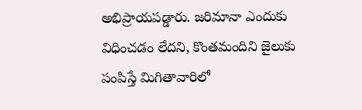అభిప్రాయ‌ప‌డ్డారు. జ‌రిమానా ఎందుకు విధించ‌డం లేద‌ని, కొంత‌మందిని జైలుకు పంపిస్తే మిగితావారిలో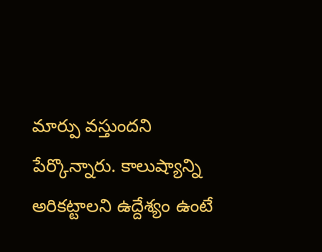మార్పు వ‌స్తుంద‌ని పేర్కొన్నారు. కాలుష్యాన్ని అరిక‌ట్టాల‌ని ఉద్దేశ్యం ఉంటే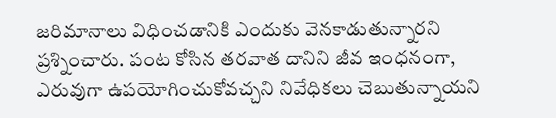జ‌రిమానాలు విధించ‌డానికి ఎందుకు వెన‌కాడుతున్నార‌ని ప్ర‌శ్నించారు. పంట కోసిన త‌ర‌వాత దానిని జీవ ఇంధ‌నంగా, ఎరువుగా ఉప‌యోగించుకోవ‌చ్చ‌ని నివేధిక‌లు చెబుతున్నాయ‌ని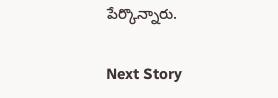పేర్కొన్నారు.

Next Story